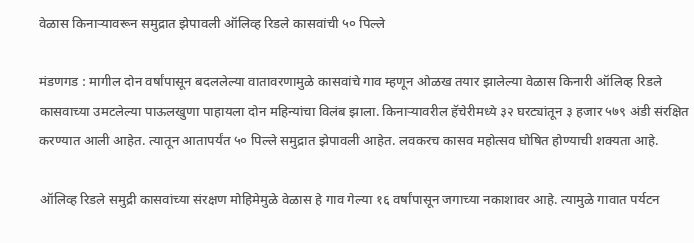वेळास किनाऱ्यावरून समुद्रात झेपावली ऑलिव्ह रिडले कासवांची ५० पिल्ले

मंडणगड : मागील दोन वर्षांपासून बदललेल्या वातावरणामुळे कासवांचे गाव म्हणून ओळख तयार झालेल्या वेळास किनारी ऑलिव्ह रिडले कासवाच्या उमटलेल्या पाऊलखुणा पाहायला दोन महिन्यांचा विलंब झाला. किनाऱ्यावरील हॅचेरीमध्ये ३२ घरट्यांतून ३ हजार ५७९ अंडी संरक्षित करण्यात आली आहेत. त्यातून आतापर्यंत ५० पिल्ले समुद्रात झेपावली आहेत. लवकरच कासव महोत्सव घोषित होण्याची शक्यता आहे.

ऑलिव्ह रिडले समुद्री कासवांच्या संरक्षण मोहिमेमुळे वेळास हे गाव गेल्या १६ वर्षांपासून जगाच्या नकाशावर आहे. त्यामुळे गावात पर्यटन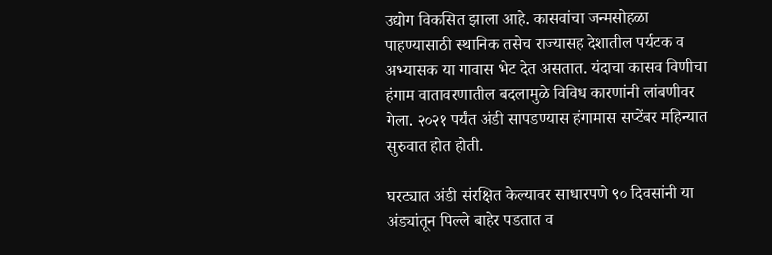उद्योग विकसित झाला आहे. कासवांचा जन्मसोहळा पाहण्यासाठी स्थानिक तसेच राज्यासह देशातील पर्यटक व अभ्यासक या गावास भेट देत असतात. यंदाचा कासव विणीचा हंगाम वातावरणातील बदलामुळे विविध कारणांनी लांबणीवर गेला. २०२१ पर्यंत अंडी सापडण्यास हंगामास सप्टेंबर महिन्यात सुरुवात होत होती.

घरट्यात अंडी संरक्षित केल्यावर साधारपणे ९० दिवसांनी या अंड्यांतून पिल्ले बाहेर पडतात व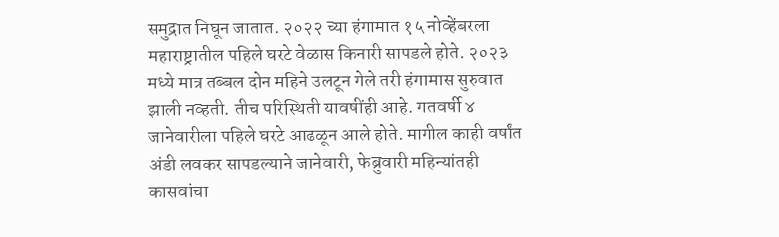समुद्रात निघून जातात. २०२२ च्या हंगामात १५ नोव्हेंबरला महाराष्ट्रातील पहिले घरटे वेळास किनारी सापडले होते. २०२३ मध्ये मात्र तब्बल दोन महिने उलटून गेले तरी हंगामास सुरुवात झाली नव्हती. तीच परिस्थिती यावषींही आहे. गतवर्षी ४ जानेवारीला पहिले घरटे आढळून आले होते. मागील काही वर्षांत अंडी लवकर सापडल्याने जानेवारी, फेब्रुवारी महिन्यांतही कासवांचा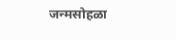जन्मसोहळा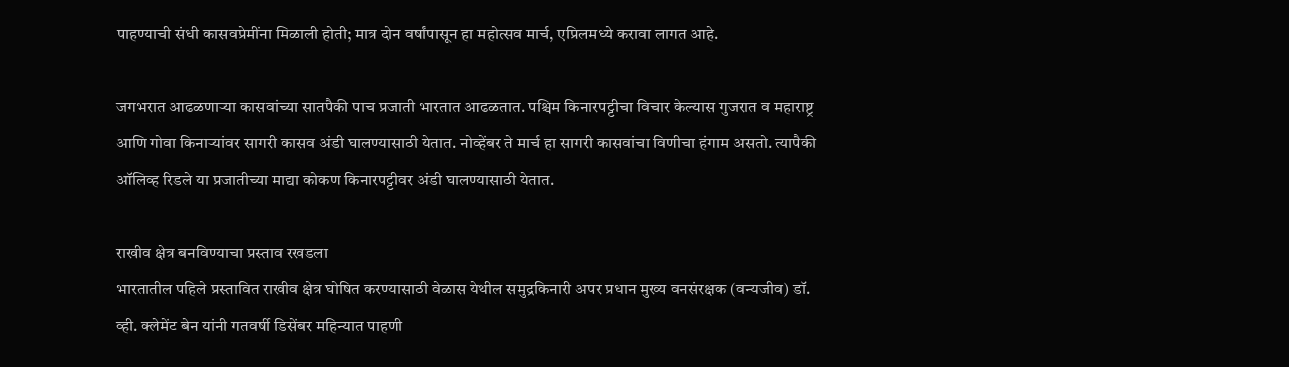पाहण्याची संधी कासवप्रेमींना मिळाली होती; मात्र दोन वर्षांपासून हा महोत्सव मार्च, एप्रिलमध्ये करावा लागत आहे.

जगभरात आढळणाऱ्या कासवांच्या सातपैकी पाच प्रजाती भारतात आढळतात. पश्चिम किनारपट्टीचा विचार केल्यास गुजरात व महाराष्ट्र आणि गोवा किनाऱ्यांवर सागरी कासव अंडी घालण्यासाठी येतात. नोव्हेंबर ते मार्च हा सागरी कासवांचा विणीचा हंगाम असतो. त्यापैकी ऑलिव्ह रिडले या प्रजातीच्या माद्या कोकण किनारप‌ट्टीवर अंडी घालण्यासाठी येतात.

राखीव क्षेत्र बनविण्याचा प्रस्ताव रखडला
भारतातील पहिले प्रस्तावित राखीव क्षेत्र घोषित करण्यासाठी वेळास येथील समुद्रकिनारी अपर प्रधान मुख्य वनसंरक्षक (वन्यजीव) डॉ. व्ही. क्लेमेंट बेन यांनी गतवर्षी डिसेंबर महिन्यात पाहणी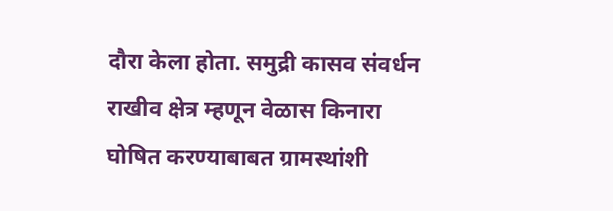दौरा केला होता. समुद्री कासव संवर्धन राखीव क्षेत्र म्हणून वेळास किनारा घोषित करण्याबाबत ग्रामस्थांशी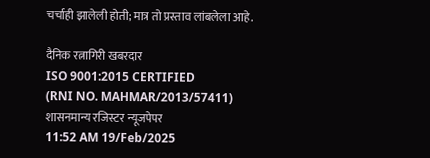चर्चाही झालेली होती; मात्र तो प्रस्ताव लांबलेला आहे.

दैनिक रत्नागिरी खबरदार
ISO 9001:2015 CERTIFIED
(RNI NO. MAHMAR/2013/57411)
शासनमान्य रजिस्टर न्यूजपेपर
11:52 AM 19/Feb/2025